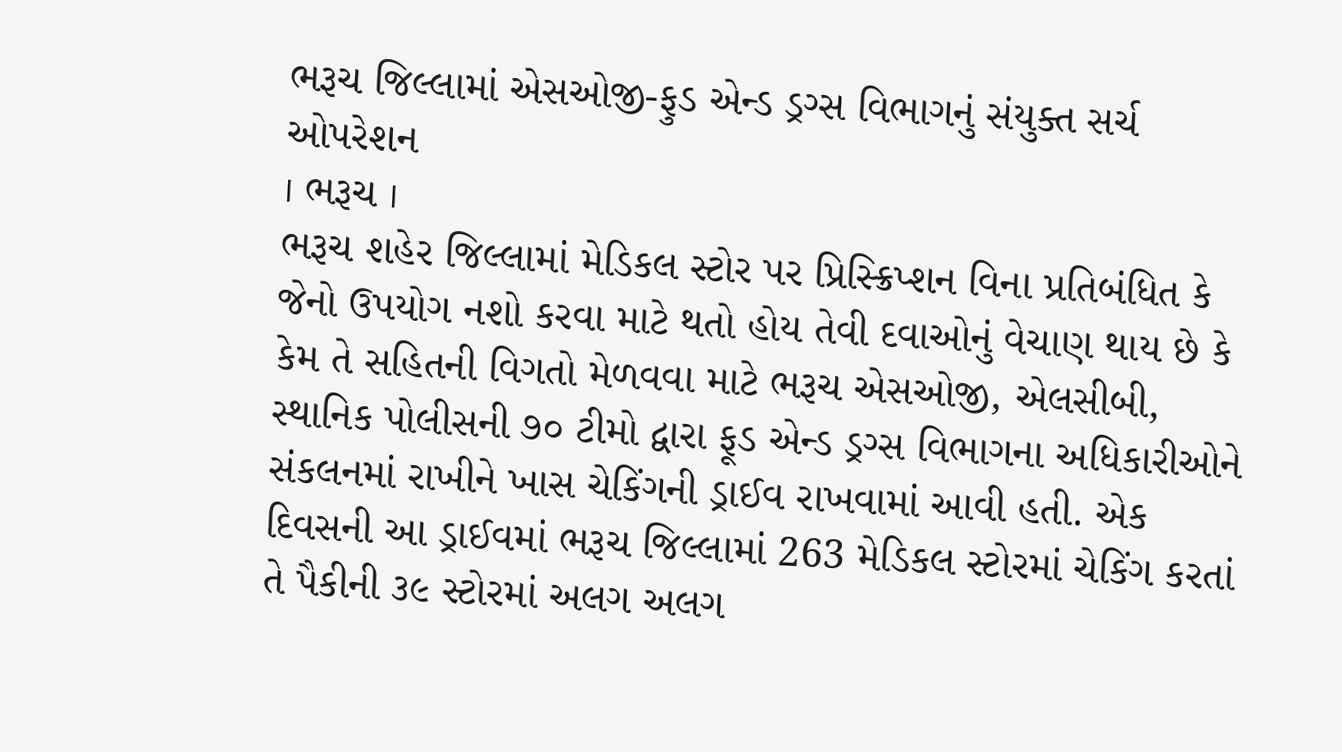ભરૂચ જિલ્લામાં એસઓજી-ફુડ એન્ડ ડ્રગ્સ વિભાગનું સંયુક્ત સર્ચ ઓપરેશન
। ભરૂચ ।
ભરૂચ શહેર જિલ્લામાં મેડિકલ સ્ટોર પર પ્રિસ્ક્રિપ્શન વિના પ્રતિબંધિત કે જેનો ઉપયોગ નશો કરવા માટે થતો હોય તેવી દવાઓનું વેચાણ થાય છે કે કેમ તે સહિતની વિગતો મેળવવા માટે ભરૂચ એસઓજી, એલસીબી, સ્થાનિક પોલીસની ૭૦ ટીમો દ્વારા ફૂડ એન્ડ ડ્રગ્સ વિભાગના અધિકારીઓને સંકલનમાં રાખીને ખાસ ચેકિંગની ડ્રાઈવ રાખવામાં આવી હતી. એક દિવસની આ ડ્રાઈવમાં ભરૂચ જિલ્લામાં 263 મેડિકલ સ્ટોરમાં ચેકિંગ કરતાં તે પૈકીની ૩૯ સ્ટોરમાં અલગ અલગ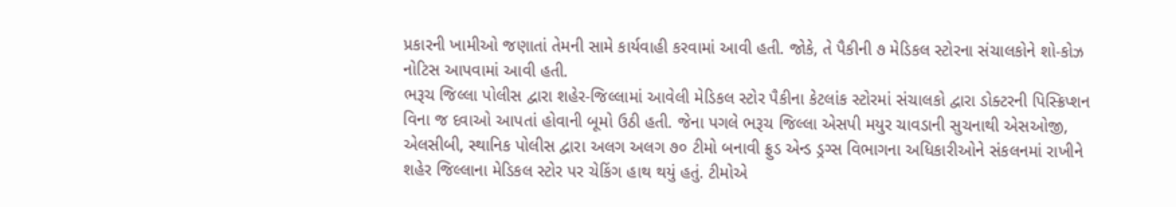પ્રકારની ખામીઓ જણાતાં તેમની સામે કાર્યવાહી કરવામાં આવી હતી. જોકે, તે પૈકીની ૭ મેડિકલ સ્ટોરના સંચાલકોને શો-કોઝ નોટિસ આપવામાં આવી હતી.
ભરૂચ જિલ્લા પોલીસ દ્વારા શહેર-જિલ્લામાં આવેલી મેડિકલ સ્ટોર પૈકીના કેટલાંક સ્ટોરમાં સંચાલકો દ્વારા ડોક્ટરની પિસ્ક્રિપ્શન વિના જ દવાઓ આપતાં હોવાની બૂમો ઉઠી હતી. જેના પગલે ભરૂચ જિલ્લા એસપી મયુર ચાવડાની સુચનાથી એસઓજી, એલસીબી, સ્થાનિક પોલીસ દ્વારા અલગ અલગ ૭૦ ટીમો બનાવી ફ્રુડ એન્ડ ડ્રગ્સ વિભાગના અધિકારીઓને સંકલનમાં રાખીને શહેર જિલ્લાના મેડિકલ સ્ટોર પર ચેકિંગ હાથ થયું હતું. ટીમોએ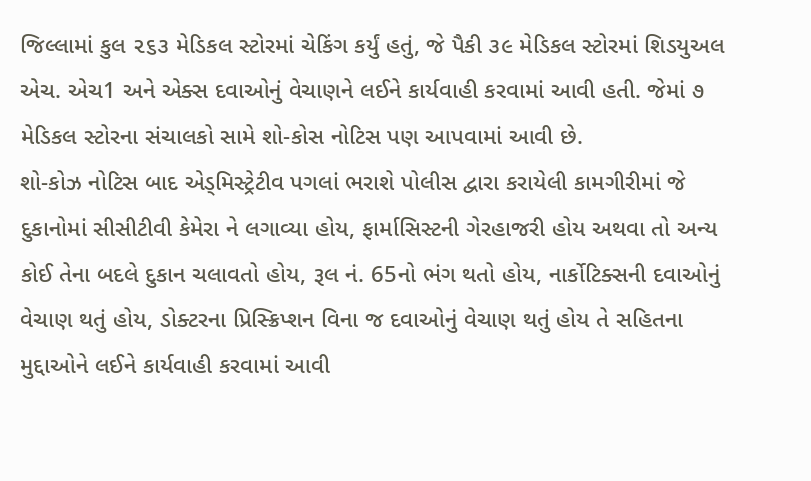જિલ્લામાં કુલ ૨૬૩ મેડિકલ સ્ટોરમાં ચેકિંગ કર્યું હતું, જે પૈકી ૩૯ મેડિકલ સ્ટોરમાં શિડયુઅલ એચ. એચ1 અને એક્સ દવાઓનું વેચાણને લઈને કાર્યવાહી કરવામાં આવી હતી. જેમાં ૭ મેડિકલ સ્ટોરના સંચાલકો સામે શો-કોસ નોટિસ પણ આપવામાં આવી છે.
શો-કોઝ નોટિસ બાદ એડ્મિસ્ટ્રેટીવ પગલાં ભરાશે પોલીસ દ્વારા કરાયેલી કામગીરીમાં જે દુકાનોમાં સીસીટીવી કેમેરા ને લગાવ્યા હોય, ફાર્માસિસ્ટની ગેરહાજરી હોય અથવા તો અન્ય કોઈ તેના બદલે દુકાન ચલાવતો હોય, રૂલ નં. 65નો ભંગ થતો હોય, નાર્કોટિક્સની દવાઓનું વેચાણ થતું હોય, ડોક્ટરના પ્રિસ્ક્રિપ્શન વિના જ દવાઓનું વેચાણ થતું હોય તે સહિતના મુદ્દાઓને લઈને કાર્યવાહી કરવામાં આવી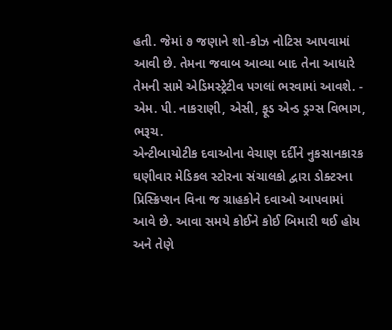હતી. જેમાં ૭ જણાને શો-કોઝ નોટિસ આપવામાં આવી છે. તેમના જવાબ આવ્યા બાદ તેના આધારે તેમની સામે એડિમસ્ટ્રેટીવ પગલાં ભરવામાં આવશે. - એમ. પી. નાકરાણી, એસી, ફૂડ એન્ડ ડ્રગ્સ વિભાગ, ભરૂચ.
એન્ટીબાયોટીક દવાઓના વેચાણ દર્દીને નુકસાનકારક ઘણીવાર મેડિકલ સ્ટોરના સંચાલકો દ્વારા ડોક્ટરના પ્રિસ્ક્રિપ્શન વિના જ ગ્રાહકોને દવાઓ આપવામાં આવે છે. આવા સમયે કોઈને કોઈ બિમારી થઈ હોય અને તેણે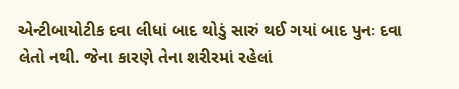એન્ટીબાયોટીક દવા લીધાં બાદ થોડું સારું થઈ ગયાં બાદ પુનઃ દવા લેતો નથી. જેના કારણે તેના શરીરમાં રહેલાં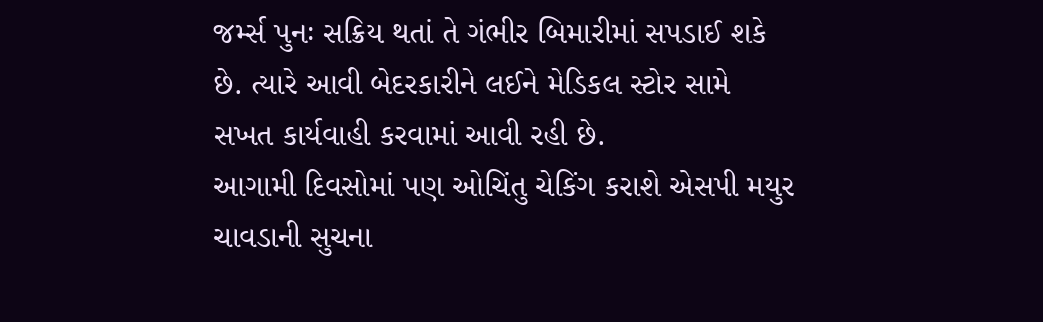જર્મ્સ પુનઃ સક્રિય થતાં તે ગંભીર બિમારીમાં સપડાઈ શકે છે. ત્યારે આવી બેદરકારીને લઈને મેડિકલ સ્ટોર સામે સખત કાર્યવાહી કરવામાં આવી રહી છે.
આગામી દિવસોમાં પણ ઓચિંતુ ચેકિંગ કરાશે એસપી મયુર ચાવડાની સુચના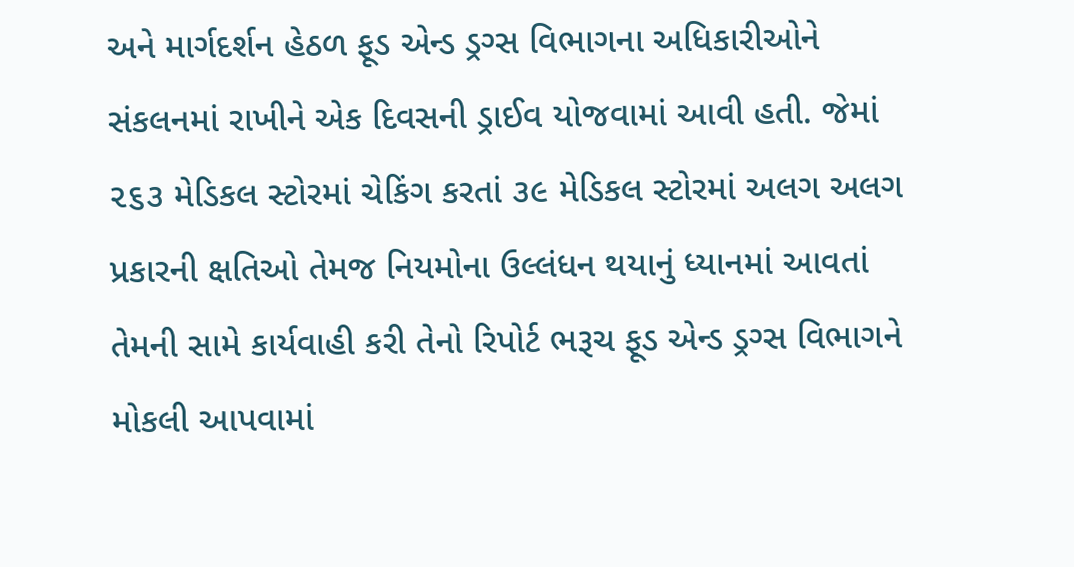અને માર્ગદર્શન હેઠળ ફૂડ એન્ડ ડ્રગ્સ વિભાગના અધિકારીઓને સંકલનમાં રાખીને એક દિવસની ડ્રાઈવ યોજવામાં આવી હતી. જેમાં ૨૬૩ મેડિકલ સ્ટોરમાં ચેકિંગ કરતાં ૩૯ મેડિકલ સ્ટોરમાં અલગ અલગ પ્રકારની ક્ષતિઓ તેમજ નિયમોના ઉલ્લંધન થયાનું ધ્યાનમાં આવતાં તેમની સામે કાર્યવાહી કરી તેનો રિપોર્ટ ભરૂચ ફૂડ એન્ડ ડ્રગ્સ વિભાગને મોકલી આપવામાં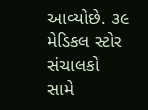આવ્યોછે. ૩૯ મેડિકલ સ્ટોર સંચાલકો સામે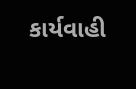કાર્યવાહી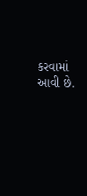કરવામાં આવી છે.